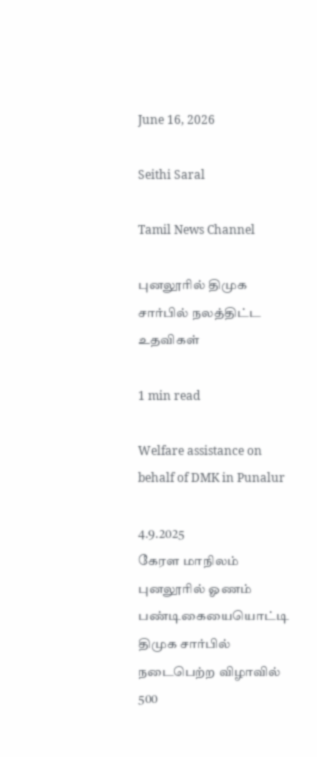June 16, 2026

Seithi Saral

Tamil News Channel

புனலூரில் திமுக சார்பில் நலத்திட்ட உதவிகள்

1 min read

Welfare assistance on behalf of DMK in Punalur

4.9.2025
கேரள மாநிலம் புனலூரில் ஓணம் பண்டிகையையொட்டி திமுக சார்பில் நடைபெற்ற விழாவில் 500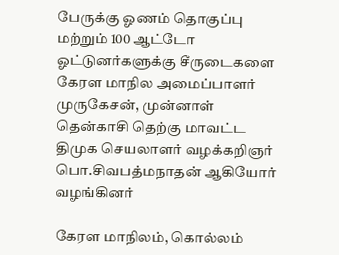பேருக்கு ஓணம் தொகுப்பு மற்றும் 100 ஆட்டோ ஓட்டுனர்களுக்கு சீருடைகளை கேரள மாநில அமைப்பாளர் முருகேசன், முன்னாள் தென்காசி தெற்கு மாவட்ட திமுக செயலாளர் வழக்கறிஞர் பொ.சிவபத்மநாதன் ஆகியோர் வழங்கினர்

கேரள மாநிலம், கொல்லம்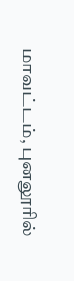மாவட்டம், புனலூரில்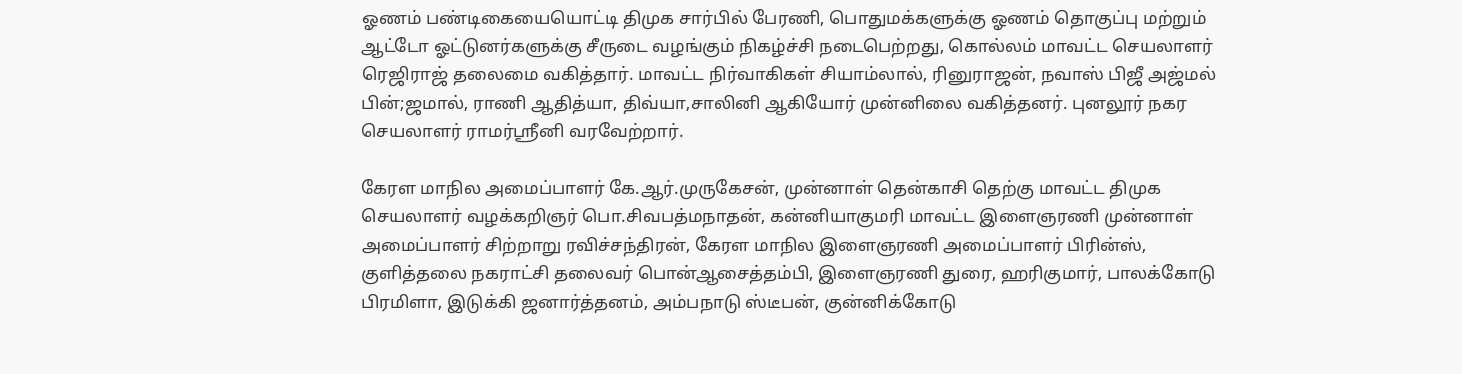ஓணம் பண்டிகையையொட்டி திமுக சார்பில் பேரணி, பொதுமக்களுக்கு ஓணம் தொகுப்பு மற்றும் ஆட்டோ ஓட்டுனர்களுக்கு சீருடை வழங்கும் நிகழ்ச்சி நடைபெற்றது, கொல்லம் மாவட்ட செயலாளர் ரெஜிராஜ் தலைமை வகித்தார். மாவட்ட நிர்வாகிகள் சியாம்லால், ரினுராஜன், நவாஸ் பிஜீ அஜ்மல் பின்;ஜமால், ராணி ஆதித்யா, திவ்யா,சாலினி ஆகியோர் முன்னிலை வகித்தனர். புனலூர் நகர செயலாளர் ராமர்ஸ்ரீனி வரவேற்றார்.

கேரள மாநில அமைப்பாளர் கே.ஆர்.முருகேசன், முன்னாள் தென்காசி தெற்கு மாவட்ட திமுக செயலாளர் வழக்கறிஞர் பொ.சிவபத்மநாதன், கன்னியாகுமரி மாவட்ட இளைஞரணி முன்னாள் அமைப்பாளர் சிற்றாறு ரவிச்சந்திரன், கேரள மாநில இளைஞரணி அமைப்பாளர் பிரின்ஸ், குளித்தலை நகராட்சி தலைவர் பொன்ஆசைத்தம்பி, இளைஞரணி துரை, ஹரிகுமார், பாலக்கோடு பிரமிளா, இடுக்கி ஜனார்த்தனம், அம்பநாடு ஸ்டீபன், குன்னிக்கோடு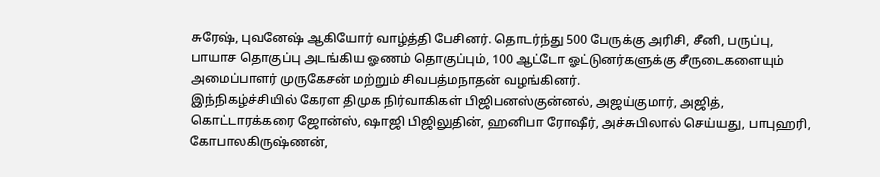சுரேஷ், புவனேஷ் ஆகியோர் வாழ்த்தி பேசினர். தொடர்ந்து 500 பேருக்கு அரிசி, சீனி, பருப்பு, பாயாச தொகுப்பு அடங்கிய ஓணம் தொகுப்பும், 100 ஆட்டோ ஓட்டுனர்களுக்கு சீருடைகளையும் அமைப்பாளர் முருகேசன் மற்றும் சிவபத்மநாதன் வழங்கினர்.
இந்நிகழ்ச்சியில் கேரள திமுக நிர்வாகிகள் பிஜிபனஸ்குன்னல், அஜய்குமார், அஜித், கொட்டாரக்கரை ஜோன்ஸ், ஷாஜி பிஜிலுதின், ஹனிபா ரோஷீர், அச்சுபிலால் செய்யது, பாபுஹரி, கோபாலகிருஷ்ணன்,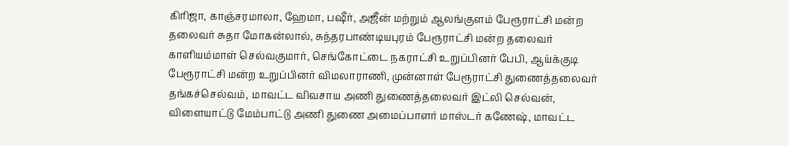கிரிஜா, காஞ்சரமாலா, ஹேமா, பஷீர், அஜீன் மற்றும் ஆலங்குளம் பேரூராட்சி மன்ற தலைவர் சுதா மோகன்லால், சுந்தரபாண்டியபுரம் பேரூராட்சி மன்ற தலைவர் காளியம்மாள் செல்வகுமார், செங்கோட்டை நகராட்சி உறுப்பினர் பேபி, ஆய்க்குடி பேரூராட்சி மன்ற உறுப்பினர் விமலாராணி, முன்னாள் பேரூராட்சி துணைத்தலைவர் தங்கச்செல்வம், மாவட்ட விவசாய அணி துணைத்தலைவர் இட்லி செல்வன், விளையாட்டு மேம்பாட்டு அணி துணை அமைப்பாளர் மாஸ்டர் கணேஷ், மாவட்ட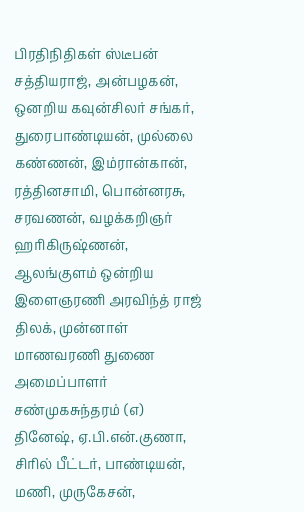பிரதிநிதிகள் ஸ்டீபன் சத்தியராஜ், அன்பழகன், ஒனறிய கவுன்சிலர் சங்கர், துரைபாண்டியன், முல்லை கண்ணன், இம்ரான்கான், ரத்தினசாமி, பொன்னரசு, சரவணன், வழக்கறிஞர் ஹரிகிருஷ்ணன், ஆலங்குளம் ஒன்றிய இளைஞரணி அரவிந்த் ராஜ் திலக், முன்னாள் மாணவரணி துணை அமைப்பாளர் சண்முகசுந்தரம் (எ) தினேஷ், ஏ.பி.என்.குணா, சிரில் பீட்டர், பாண்டியன், மணி, முருகேசன்,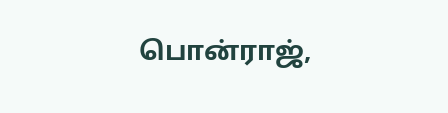பொன்ராஜ்,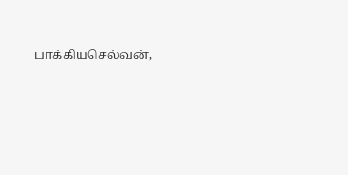பாக்கியசெல்வன்,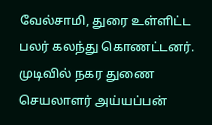வேல்சாமி, துரை உள்ளிட்ட பலர் கலந்து கொணட்டனர். முடிவில் நகர துணை செயலாளர் அய்யப்பன்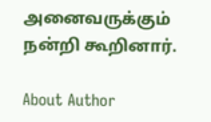அனைவருக்கும் நன்றி கூறினார்.

About Author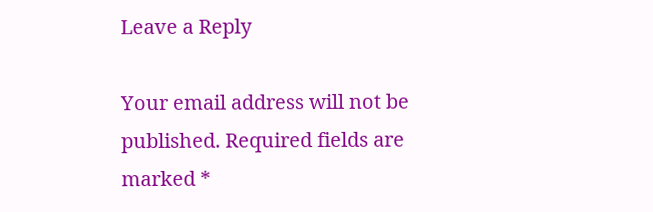Leave a Reply

Your email address will not be published. Required fields are marked *